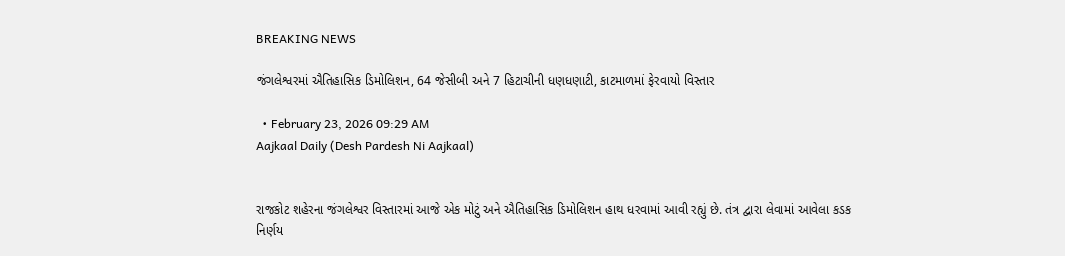BREAKING NEWS

જંગલેશ્વરમાં ઐતિહાસિક ડિમોલિશન, 64 જેસીબી અને 7 હિટાચીની ધણધણાટી, કાટમાળમાં ફેરવાયો વિસ્તાર

  • February 23, 2026 09:29 AM
Aajkaal Daily (Desh Pardesh Ni Aajkaal)


રાજકોટ શહેરના જંગલેશ્વર વિસ્તારમાં આજે એક મોટું અને ઐતિહાસિક ડિમોલિશન હાથ ધરવામાં આવી રહ્યું છે. તંત્ર દ્વારા લેવામાં આવેલા કડક નિર્ણય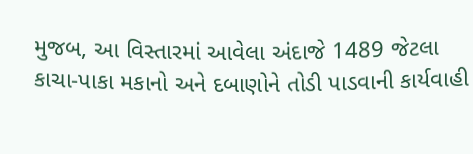મુજબ, આ વિસ્તારમાં આવેલા અંદાજે 1489 જેટલા કાચા-પાકા મકાનો અને દબાણોને તોડી પાડવાની કાર્યવાહી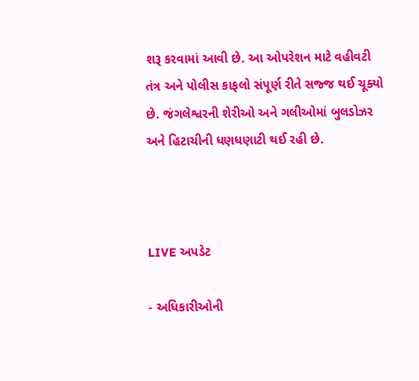શરૂ કરવામાં આવી છે. આ ઓપરેશન માટે વહીવટી તંત્ર અને પોલીસ કાફલો સંપૂર્ણ રીતે સજ્જ થઈ ચૂક્યો છે. જંગલેશ્વરની શેરીઓ અને ગલીઓમાં બુલડોઝર અને હિટાચીની ધણધણાટી થઈ રહી છે.



LIVE અપડેટ

- અધિકારીઓની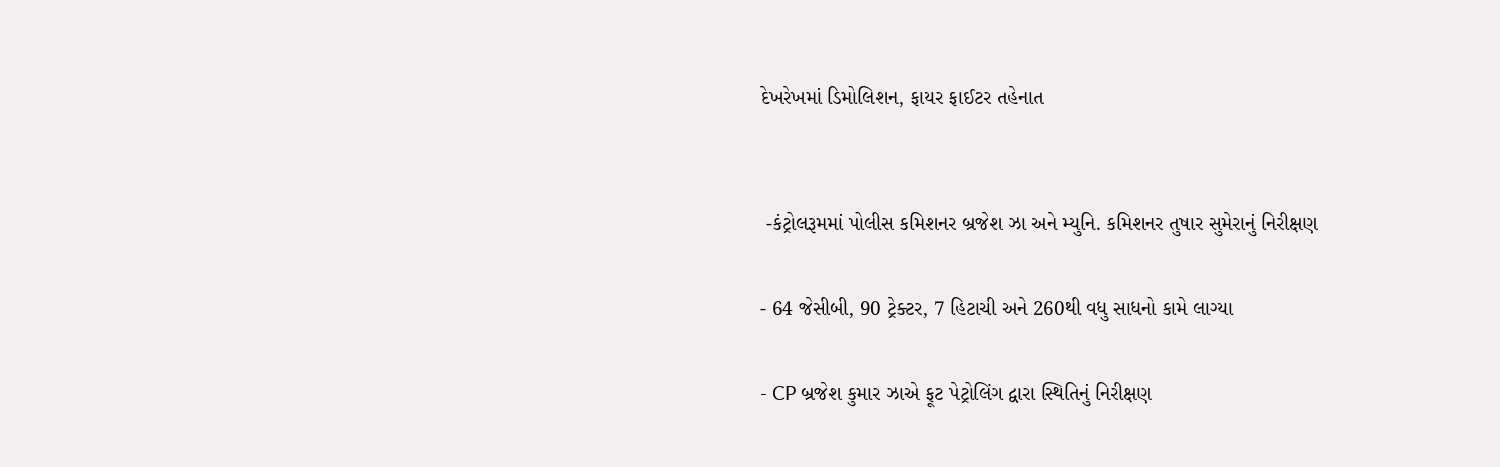દેખરેખમાં ડિમોલિશન, ફાયર ફાઈટર તહેનાત


 -કંટ્રોલરૂમમાં પોલીસ કમિશનર બ્રજેશ ઝા અને મ્યુનિ. કમિશનર તુષાર સુમેરાનું નિરીક્ષણ

- 64 જેસીબી, 90 ટ્રેક્ટર, 7 હિટાચી અને 260થી વધુ સાધનો કામે લાગ્યા

- CP બ્રજેશ કુમાર ઝાએ ફૂટ પેટ્રોલિંગ દ્વારા સ્થિતિનું નિરીક્ષણ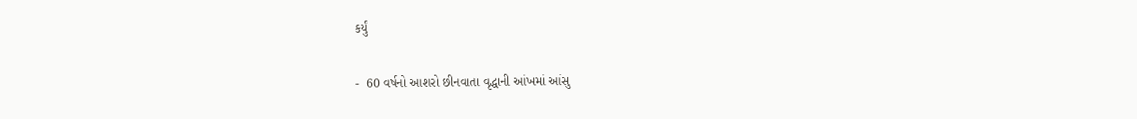કર્યું

-  60 વર્ષનો આશરો છીનવાતા વૃદ્ધાની આંખમાં આંસુ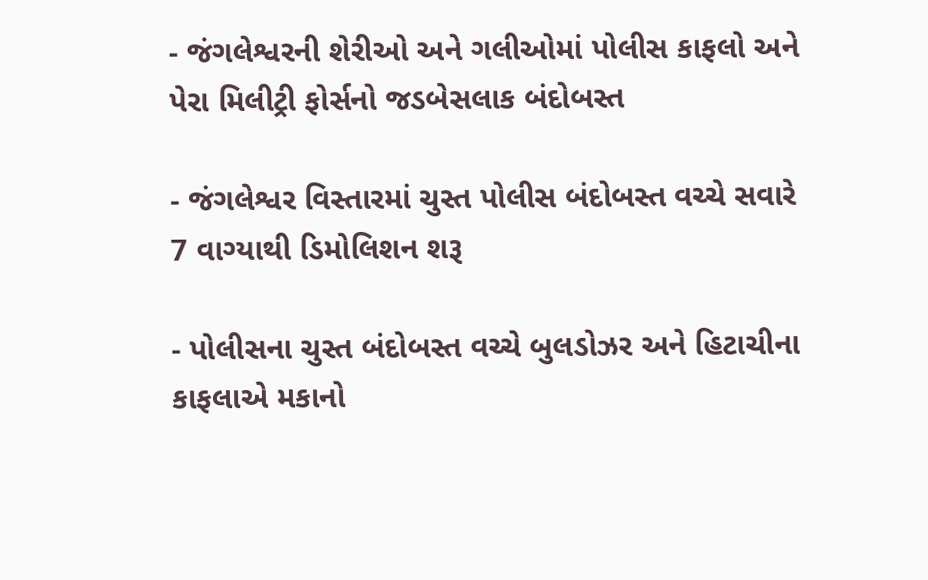- જંગલેશ્વરની શેરીઓ અને ગલીઓમાં પોલીસ કાફલો અને પેરા મિલીટ્રી ફોર્સનો જડબેસલાક બંદોબસ્ત

- જંગલેશ્વર વિસ્તારમાં ચુસ્ત પોલીસ બંદોબસ્ત વચ્ચે સવારે 7 વાગ્યાથી ડિમોલિશન શરૂ

- પોલીસના ચુસ્ત બંદોબસ્ત વચ્ચે બુલડોઝર અને હિટાચીના કાફલાએ મકાનો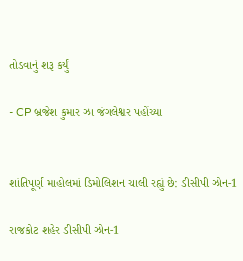તોડવાનું શરૂ કર્યું

- CP બ્રજેશ કુમાર ઝા જંગલેશ્વર પહોંચ્યા


શાંતિપૂર્ણ માહોલમાં ડિમોલિશન ચાલી રહ્યું છે: ડીસીપી ઝોન-1

રાજકોટ શહેર ડીસીપી ઝોન-1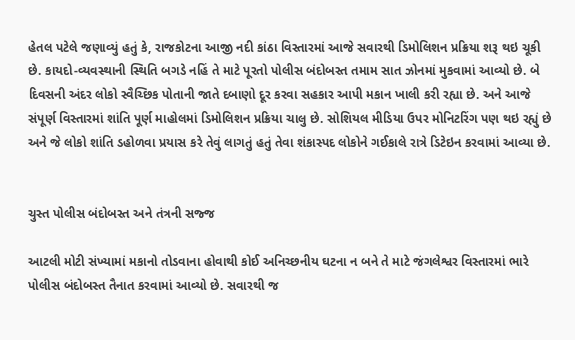હેતલ પટેલે જણાવ્યું હતું કે, રાજકોટના આજી નદી કાંઠા વિસ્તારમાં આજે સવારથી ડિમોલિશન પ્રક્રિયા શરૂ થઇ ચૂકી છે. કાયદો-વ્યવસ્થાની સ્થિતિ બગડે નહિં તે માટે પૂરતો પોલીસ બંદોબસ્ત તમામ સાત ઝોનમાં મુકવામાં આવ્યો છે. બે દિવસની અંદર લોકો સ્વૈચ્છિક પોતાની જાતે દબાણો દૂર કરવા સહકાર આપી મકાન ખાલી કરી રહ્યા છે. અને આજે સંપૂર્ણ વિસ્તારમાં શાંતિ પૂર્ણ માહોલમાં ડિમોલિશન પ્રક્રિયા ચાલુ છે. સોશિયલ મીડિયા ઉપર મોનિટરિંગ પણ થઇ રહ્યું છે અને જે લોકો શાંતિ ડહોળવા પ્રયાસ કરે તેવું લાગતું હતું તેવા શંકાસ્પદ લોકોને ગઈકાલે રાત્રે ડિટેઇન કરવામાં આવ્યા છે.


ચુસ્ત પોલીસ બંદોબસ્ત અને તંત્રની સજ્જ

આટલી મોટી સંખ્યામાં મકાનો તોડવાના હોવાથી કોઈ અનિચ્છનીય ઘટના ન બને તે માટે જંગલેશ્વર વિસ્તારમાં ભારે પોલીસ બંદોબસ્ત તૈનાત કરવામાં આવ્યો છે. સવારથી જ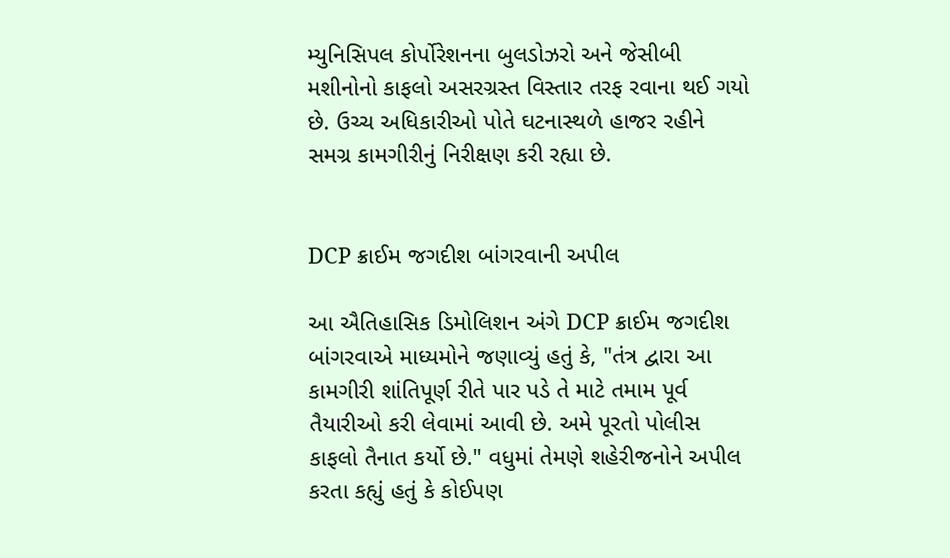મ્યુનિસિપલ કોર્પોરેશનના બુલડોઝરો અને જેસીબી મશીનોનો કાફલો અસરગ્રસ્ત વિસ્તાર તરફ રવાના થઈ ગયો છે. ઉચ્ચ અધિકારીઓ પોતે ઘટનાસ્થળે હાજર રહીને સમગ્ર કામગીરીનું નિરીક્ષણ કરી રહ્યા છે.


DCP ક્રાઈમ જગદીશ બાંગરવાની અપીલ

આ ઐતિહાસિક ડિમોલિશન અંગે DCP ક્રાઈમ જગદીશ બાંગરવાએ માધ્યમોને જણાવ્યું હતું કે, "તંત્ર દ્વારા આ કામગીરી શાંતિપૂર્ણ રીતે પાર પડે તે માટે તમામ પૂર્વ તૈયારીઓ કરી લેવામાં આવી છે. અમે પૂરતો પોલીસ કાફલો તૈનાત કર્યો છે." વધુમાં તેમણે શહેરીજનોને અપીલ કરતા કહ્યું હતું કે કોઈપણ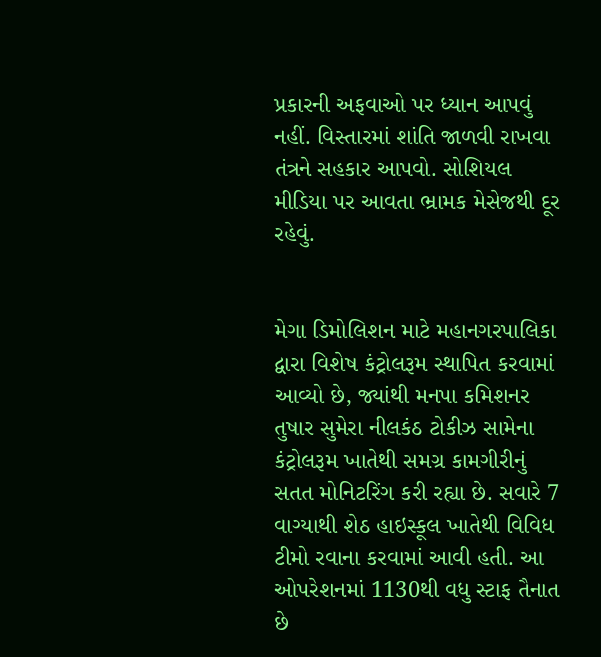પ્રકારની અફવાઓ પર ધ્યાન આપવું નહીં. વિસ્તારમાં શાંતિ જાળવી રાખવા તંત્રને સહકાર આપવો. સોશિયલ મીડિયા પર આવતા ભ્રામક મેસેજથી દૂર રહેવું.


મેગા ડિમોલિશન માટે મહાનગરપાલિકા દ્વારા વિશેષ કંટ્રોલરૂમ સ્થાપિત કરવામાં આવ્યો છે, જ્યાંથી મનપા કમિશનર તુષાર સુમેરા નીલકંઠ ટોકીઝ સામેના કંટ્રોલરૂમ ખાતેથી સમગ્ર કામગીરીનું સતત મોનિટરિંગ કરી રહ્યા છે. સવારે 7 વાગ્યાથી શેઠ હાઇસ્કૂલ ખાતેથી વિવિધ ટીમો રવાના કરવામાં આવી હતી. આ ઓપરેશનમાં 1130થી વધુ સ્ટાફ તૈનાત છે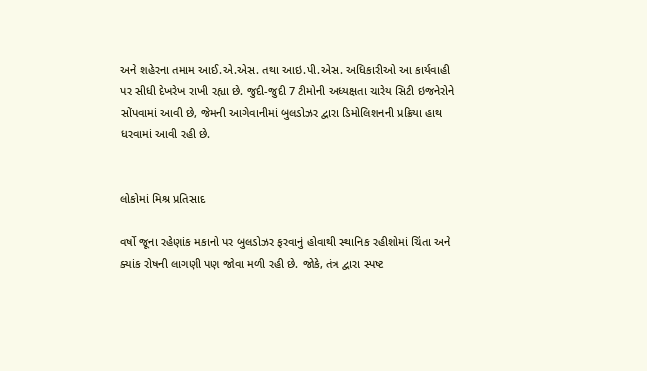અને શહેરના તમામ આઈ.એ.એસ. તથા આઇ.પી.એસ. અધિકારીઓ આ કાર્યવાહી પર સીધી દેખરેખ રાખી રહ્યા છે. જુદી-જુદી 7 ટીમોની અધ્યક્ષતા ચારેય સિટી ઇજનેરોને સોંપવામાં આવી છે, જેમની આગેવાનીમાં બુલડોઝર દ્વારા ડિમોલિશનની પ્રક્રિયા હાથ ધરવામાં આવી રહી છે.


લોકોમાં મિશ્ર પ્રતિસાદ

વર્ષો જૂના રહેણાંક મકાનો પર બુલડોઝર ફરવાનું હોવાથી સ્થાનિક રહીશોમાં ચિંતા અને ક્યાંક રોષની લાગણી પણ જોવા મળી રહી છે. જોકે, તંત્ર દ્વારા સ્પષ્ટ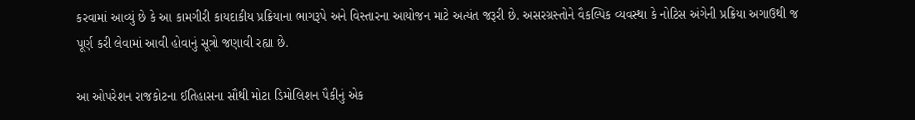કરવામાં આવ્યું છે કે આ કામગીરી કાયદાકીય પ્રક્રિયાના ભાગરૂપે અને વિસ્તારના આયોજન માટે અત્યંત જરૂરી છે. અસરગ્રસ્તોને વૈકલ્પિક વ્યવસ્થા કે નોટિસ અંગેની પ્રક્રિયા અગાઉથી જ પૂર્ણ કરી લેવામાં આવી હોવાનું સૂત્રો જણાવી રહ્યા છે.

આ ઓપરેશન રાજકોટના ઈતિહાસના સૌથી મોટા ડિમોલિશન પૈકીનું એક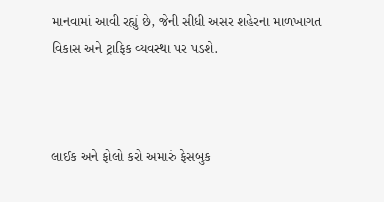માનવામાં આવી રહ્યું છે, જેની સીધી અસર શહેરના માળખાગત વિકાસ અને ટ્રાફિક વ્યવસ્થા પર પડશે.



લાઈક અને ફોલો કરો અમારું ફેસબુક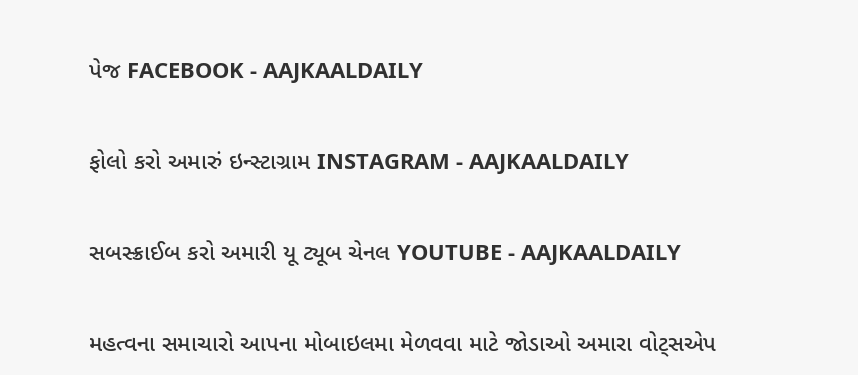પેજ FACEBOOK - AAJKAALDAILY


ફોલો કરો અમારું ઇન્સ્ટાગ્રામ INSTAGRAM - AAJKAALDAILY


સબસ્ક્રાઈબ કરો અમારી યૂ ટ્યૂબ ચેનલ YOUTUBE - AAJKAALDAILY


મહત્વના સમાચારો આપના મોબાઇલમા મેળવવા માટે જોડાઓ અમારા વોટ્સએપ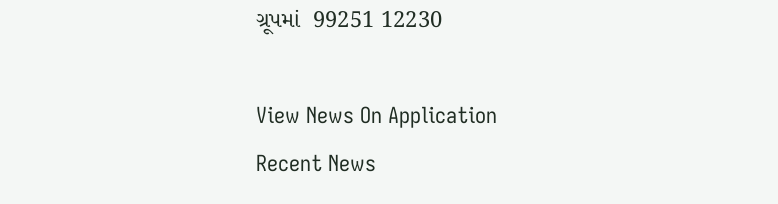ગ્રૂપમાં  99251 12230

View News On Application
Recent News